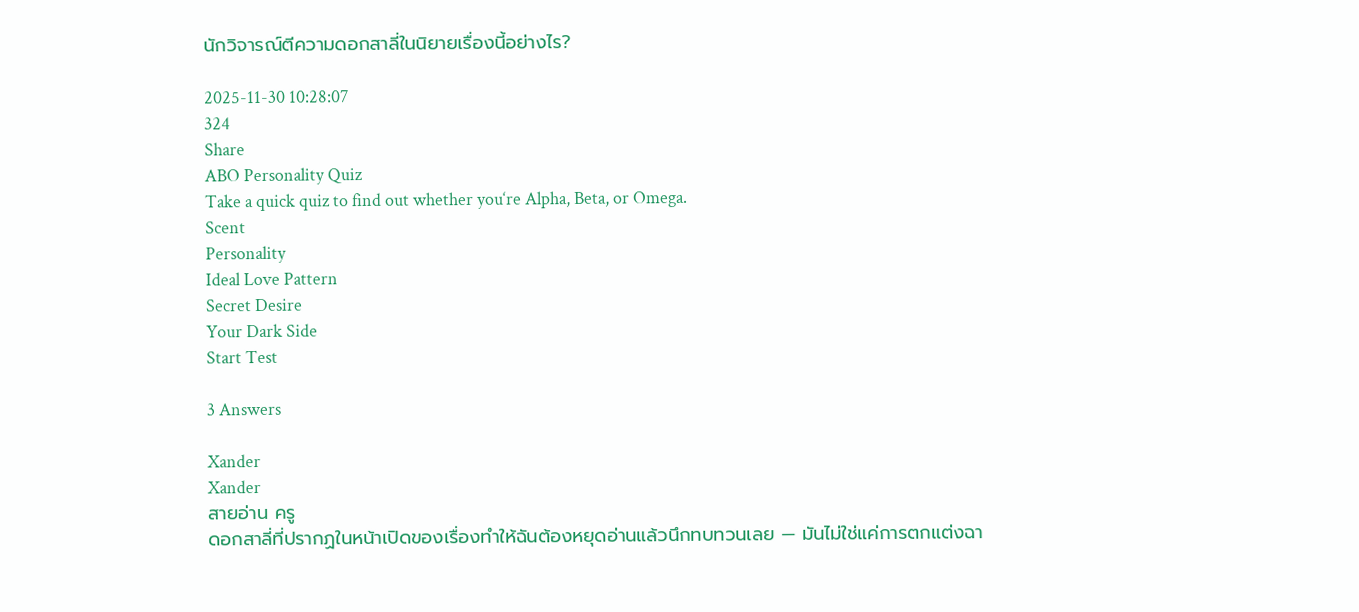นักวิจารณ์ตีความดอกสาลี่ในนิยายเรื่องนี้อย่างไร?

2025-11-30 10:28:07
324
Share
ABO Personality Quiz
Take a quick quiz to find out whether you‘re Alpha, Beta, or Omega.
Scent
Personality
Ideal Love Pattern
Secret Desire
Your Dark Side
Start Test

3 Answers

Xander
Xander
สายอ่าน ครู
ดอกสาลี่ที่ปรากฏในหน้าเปิดของเรื่องทำให้ฉันต้องหยุดอ่านแล้วนึกทบทวนเลย — มันไม่ใช่แค่การตกแต่งฉา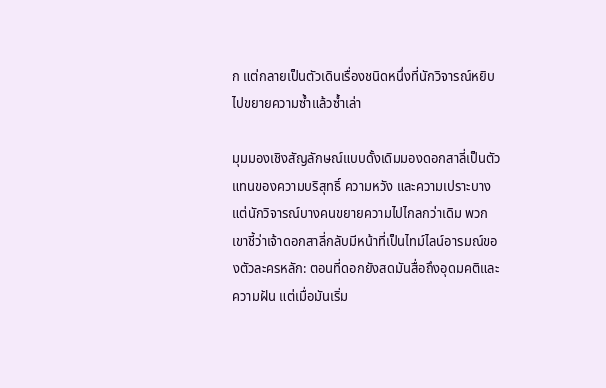ก แต่กลายเป็นตัวเดินเรื่องชนิดหนึ่งที่นักวิจารณ์หยิบไปขยายความซ้ำแล้วซ้ำเล่า

มุมมองเชิงสัญลักษณ์แบบดั้งเดิมมองดอกสาลี่เป็นตัวแทนของความบริสุทธิ์ ความหวัง และความเปราะบาง แต่นักวิจารณ์บางคนขยายความไปไกลกว่าเดิม พวกเขาชี้ว่าเจ้าดอกสาลี่กลับมีหน้าที่เป็นไทม์ไลน์อารมณ์ของตัวละครหลัก: ตอนที่ดอกยังสดมันสื่อถึงอุดมคติและความฝัน แต่เมื่อมันเริ่ม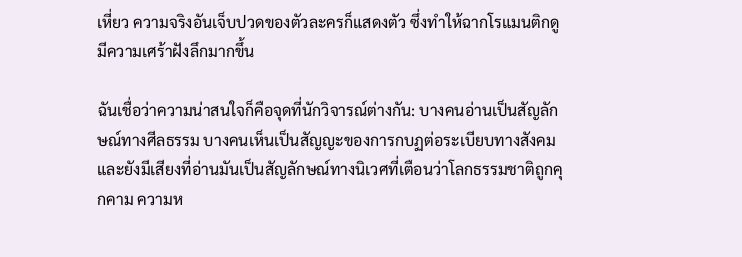เหี่ยว ความจริงอันเจ็บปวดของตัวละครก็แสดงตัว ซึ่งทำให้ฉากโรแมนติกดูมีความเศร้าฝังลึกมากขึ้น

ฉันเชื่อว่าความน่าสนใจก็คือจุดที่นักวิจารณ์ต่างกัน: บางคนอ่านเป็นสัญลักษณ์ทางศีลธรรม บางคนเห็นเป็นสัญญะของการกบฏต่อระเบียบทางสังคม และยังมีเสียงที่อ่านมันเป็นสัญลักษณ์ทางนิเวศที่เตือนว่าโลกธรรมชาติถูกคุกคาม ความห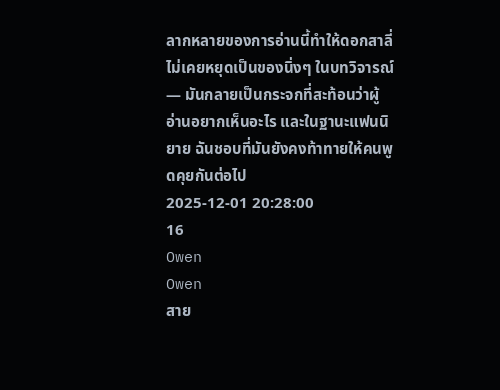ลากหลายของการอ่านนี้ทำให้ดอกสาลี่ไม่เคยหยุดเป็นของนิ่งๆ ในบทวิจารณ์ — มันกลายเป็นกระจกที่สะท้อนว่าผู้อ่านอยากเห็นอะไร และในฐานะแฟนนิยาย ฉันชอบที่มันยังคงท้าทายให้คนพูดคุยกันต่อไป
2025-12-01 20:28:00
16
Owen
Owen
สาย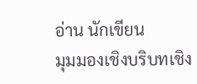อ่าน นักเขียน
มุมมองเชิงบริบทเชิง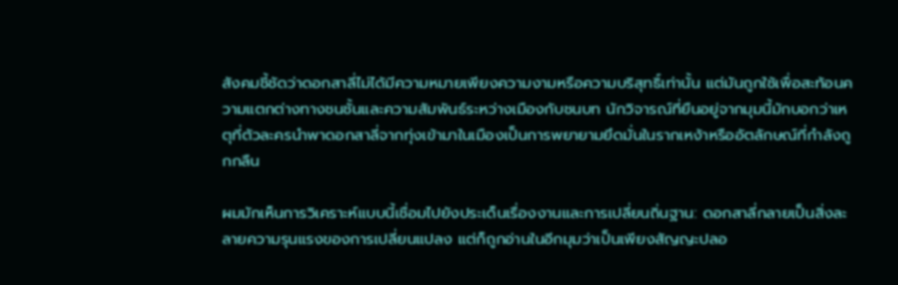สังคมชี้ชัดว่าดอกสาลี่ไม่ได้มีความหมายเพียงความงามหรือความบริสุทธิ์เท่านั้น แต่มันถูกใช้เพื่อสะท้อนความแตกต่างทางชนชั้นและความสัมพันธ์ระหว่างเมืองกับชนบท นักวิจารณ์ที่ยืนอยู่จากมุมนี้มักบอกว่าเหตุที่ตัวละครนำพาดอกสาลี่จากทุ่งเข้ามาในเมืองเป็นการพยายามยึดมั่นในรากเหง้าหรืออัตลักษณ์ที่กำลังถูกกลืน

ผมมักเห็นการวิเคราะห์แบบนี้เชื่อมไปยังประเด็นเรื่องงานและการเปลี่ยนถิ่นฐาน: ดอกสาลี่กลายเป็นสิ่งละลายความรุนแรงของการเปลี่ยนแปลง แต่ก็ถูกอ่านในอีกมุมว่าเป็นเพียงสัญญะปลอ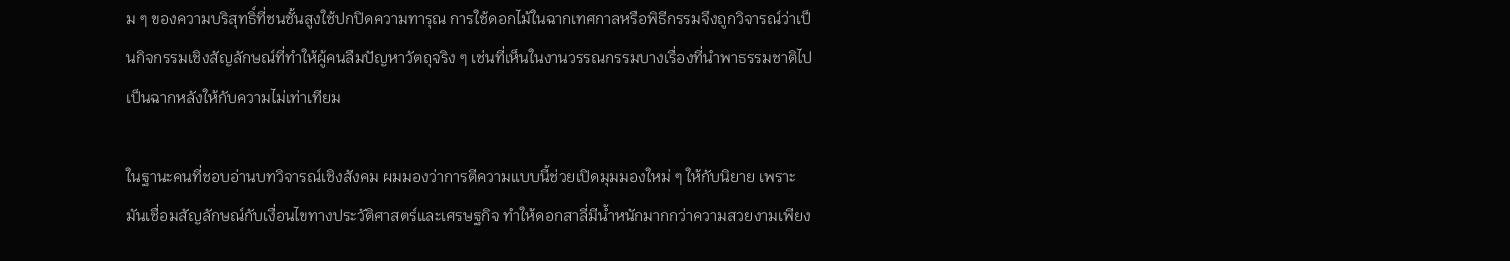ม ๆ ของความบริสุทธิ์ที่ชนชั้นสูงใช้ปกปิดความทารุณ การใช้ดอกไม้ในฉากเทศกาลหรือพิธีกรรมจึงถูกวิจารณ์ว่าเป็นกิจกรรมเชิงสัญลักษณ์ที่ทำให้ผู้คนลืมปัญหาวัตถุจริง ๆ เช่นที่เห็นในงานวรรณกรรมบางเรื่องที่นำพาธรรมชาติไปเป็นฉากหลังให้กับความไม่เท่าเทียม

ในฐานะคนที่ชอบอ่านบทวิจารณ์เชิงสังคม ผมมองว่าการตีความแบบนี้ช่วยเปิดมุมมองใหม่ ๆ ให้กับนิยาย เพราะมันเชื่อมสัญลักษณ์กับเงื่อนไขทางประวัติศาสตร์และเศรษฐกิจ ทำให้ดอกสาลี่มีน้ำหนักมากกว่าความสวยงามเพียง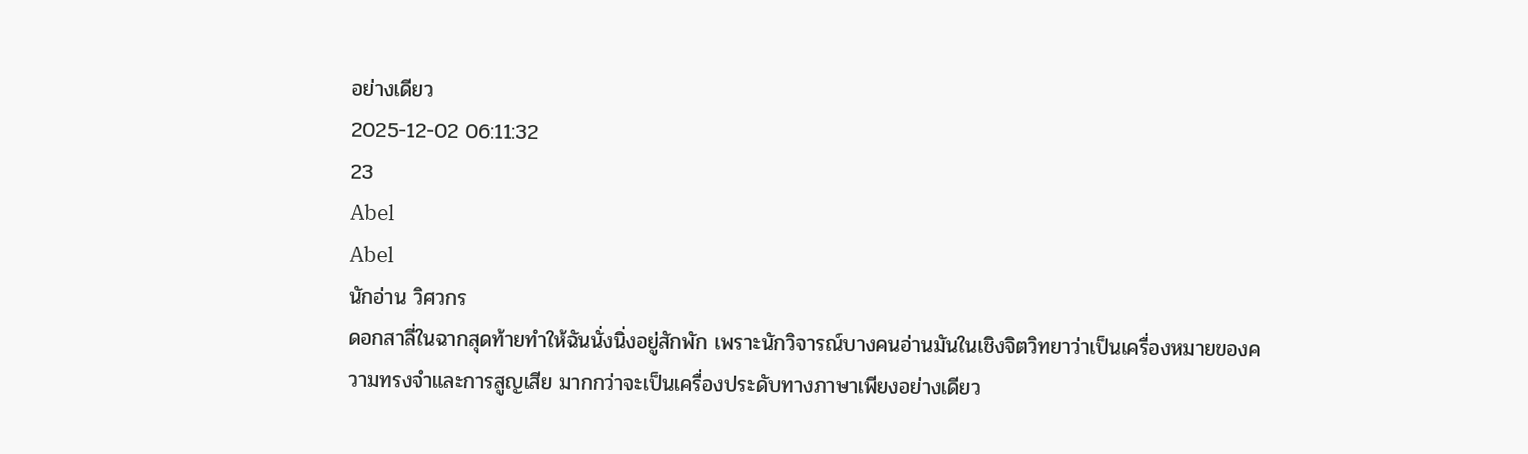อย่างเดียว
2025-12-02 06:11:32
23
Abel
Abel
นักอ่าน วิศวกร
ดอกสาลี่ในฉากสุดท้ายทำให้ฉันนั่งนิ่งอยู่สักพัก เพราะนักวิจารณ์บางคนอ่านมันในเชิงจิตวิทยาว่าเป็นเครื่องหมายของความทรงจำและการสูญเสีย มากกว่าจะเป็นเครื่องประดับทางภาษาเพียงอย่างเดียว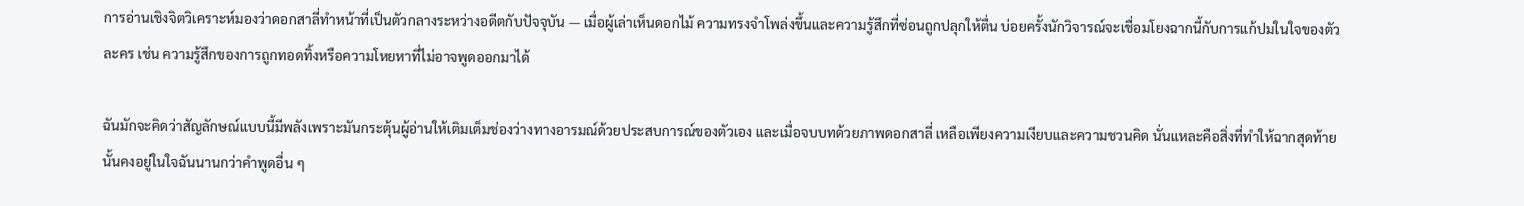การอ่านเชิงจิตวิเคราะห์มองว่าดอกสาลี่ทำหน้าที่เป็นตัวกลางระหว่างอดีตกับปัจจุบัน — เมื่อผู้เล่าเห็นดอกไม้ ความทรงจำโพล่งขึ้นและความรู้สึกที่ซ่อนถูกปลุกให้ตื่น บ่อยครั้งนักวิจารณ์จะเชื่อมโยงฉากนี้กับการแก้ปมในใจของตัวละคร เช่น ความรู้สึกของการถูกทอดทิ้งหรือความโหยหาที่ไม่อาจพูดออกมาได้

ฉันมักจะคิดว่าสัญลักษณ์แบบนี้มีพลังเพราะมันกระตุ้นผู้อ่านให้เติมเต็มช่องว่างทางอารมณ์ด้วยประสบการณ์ของตัวเอง และเมื่อจบบทด้วยภาพดอกสาลี่ เหลือเพียงความเงียบและความชวนคิด นั่นแหละคือสิ่งที่ทำให้ฉากสุดท้ายนั้นคงอยู่ในใจฉันนานกว่าคำพูดอื่น ๆ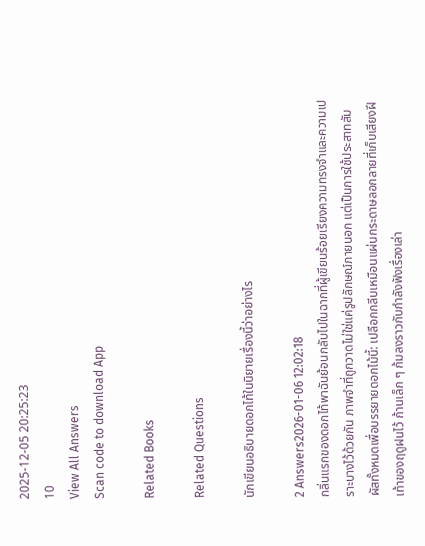2025-12-05 20:25:23
10
View All Answers
Scan code to download App

Related Books

Related Questions

นักเขียนอธิบายดอกไท้ในนิยายเรื่องนี้ว่าอย่างไร

2 Answers2026-01-06 12:02:18
กลิ่นแรกของดอกไท้พาฉันย้อนกลับไปในฉากที่ผู้เขียนร้อยเรียงความทรงจำและความเปราะบางไว้ด้วยกัน ภาพจำที่ถูกวาดไม่ใช่แค่รูปลักษณ์ภายนอก แต่เป็นการใช้ประสาทสัมผัสทั้งหมดเพื่อบรรยายดอกไม้นี้: เปลือกกลีบเหมือนแผ่นกระดาษลอกลายที่เก็บเสียงฝีเท้าของฤดูฝนไว้ ก้านเล็ก ๆ ก้มลงราวกับกำลังฟังเรื่องเล่า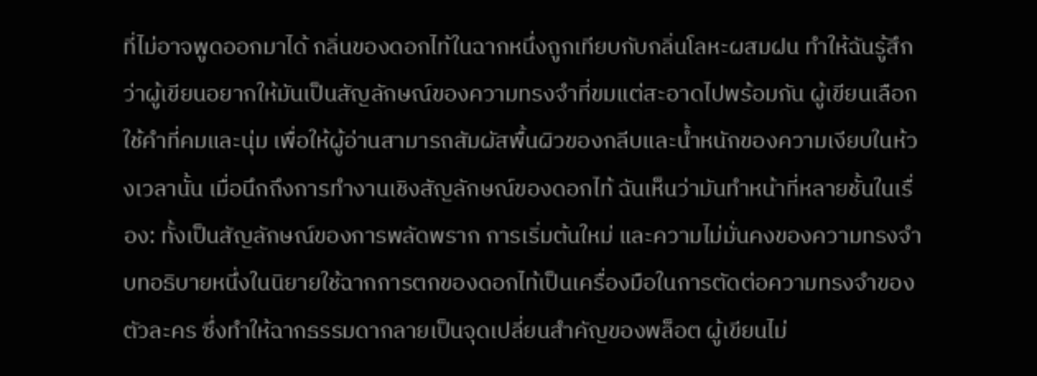ที่ไม่อาจพูดออกมาได้ กลิ่นของดอกไท้ในฉากหนึ่งถูกเทียบกับกลิ่นโลหะผสมฝน ทำให้ฉันรู้สึกว่าผู้เขียนอยากให้มันเป็นสัญลักษณ์ของความทรงจำที่ขมแต่สะอาดไปพร้อมกัน ผู้เขียนเลือกใช้คำที่คมและนุ่ม เพื่อให้ผู้อ่านสามารถสัมผัสพื้นผิวของกลีบและน้ำหนักของความเงียบในห้วงเวลานั้น เมื่อนึกถึงการทำงานเชิงสัญลักษณ์ของดอกไท้ ฉันเห็นว่ามันทำหน้าที่หลายชั้นในเรื่อง: ทั้งเป็นสัญลักษณ์ของการพลัดพราก การเริ่มต้นใหม่ และความไม่มั่นคงของความทรงจำ บทอธิบายหนึ่งในนิยายใช้ฉากการตกของดอกไท้เป็นเครื่องมือในการตัดต่อความทรงจำของตัวละคร ซึ่งทำให้ฉากธรรมดากลายเป็นจุดเปลี่ยนสำคัญของพล็อต ผู้เขียนไม่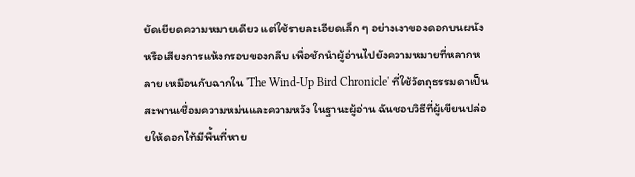ยัดเยียดความหมายเดียว แต่ใช้รายละเอียดเล็ก ๆ อย่างเงาของดอกบนผนังหรือเสียงการแห้งกรอบของกลีบ เพื่อชักนำผู้อ่านไปยังความหมายที่หลากหลาย เหมือนกับฉากใน 'The Wind-Up Bird Chronicle' ที่ใช้วัตถุธรรมดาเป็นสะพานเชื่อมความหม่นและความหวัง ในฐานะผู้อ่าน ฉันชอบวิธีที่ผู้เขียนปล่อยให้ดอกไท้มีพื้นที่หาย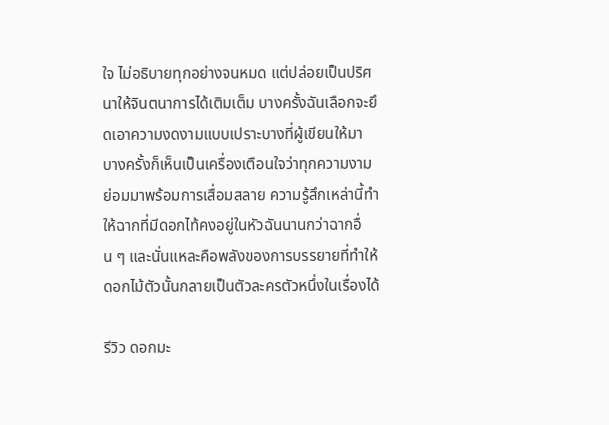ใจ ไม่อธิบายทุกอย่างจนหมด แต่ปล่อยเป็นปริศนาให้จินตนาการได้เติมเต็ม บางครั้งฉันเลือกจะยึดเอาความงดงามแบบเปราะบางที่ผู้เขียนให้มา บางครั้งก็เห็นเป็นเครื่องเตือนใจว่าทุกความงามย่อมมาพร้อมการเสื่อมสลาย ความรู้สึกเหล่านี้ทำให้ฉากที่มีดอกไท้คงอยู่ในหัวฉันนานกว่าฉากอื่น ๆ และนั่นแหละคือพลังของการบรรยายที่ทำให้ดอกไม้ตัวนั้นกลายเป็นตัวละครตัวหนึ่งในเรื่องได้

รีวิว ดอกมะ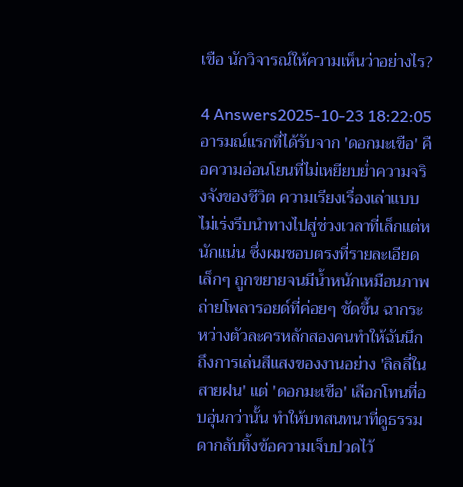เขือ นักวิจารณ์ให้ความเห็นว่าอย่างไร?

4 Answers2025-10-23 18:22:05
อารมณ์แรกที่ได้รับจาก 'ดอกมะเขือ' คือความอ่อนโยนที่ไม่เหยียบย่ำความจริงจังของชีวิต ความเรียงเรื่องเล่าแบบไม่เร่งรีบนำทางไปสู่ช่วงเวลาที่เล็กแต่หนักแน่น ซึ่งผมชอบตรงที่รายละเอียดเล็กๆ ถูกขยายจนมีน้ำหนักเหมือนภาพถ่ายโพลารอยด์ที่ค่อยๆ ชัดขึ้น ฉากระหว่างตัวละครหลักสองคนทำให้ฉันนึกถึงการเล่นสีแสงของงานอย่าง 'ลิลลี่ในสายฝน' แต่ 'ดอกมะเขือ' เลือกโทนที่อบอุ่นกว่านั้น ทำให้บทสนทนาที่ดูธรรมดากลับทิ้งข้อความเจ็บปวดไว้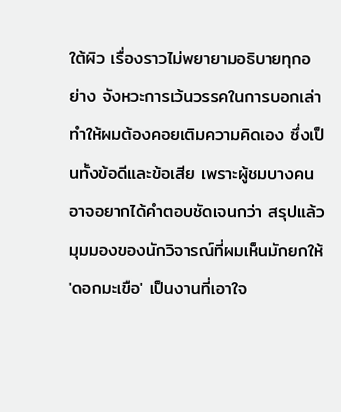ใต้ผิว เรื่องราวไม่พยายามอธิบายทุกอย่าง จังหวะการเว้นวรรคในการบอกเล่าทำให้ผมต้องคอยเติมความคิดเอง ซึ่งเป็นทั้งข้อดีและข้อเสีย เพราะผู้ชมบางคนอาจอยากได้คำตอบชัดเจนกว่า สรุปแล้วมุมมองของนักวิจารณ์ที่ผมเห็นมักยกให้ 'ดอกมะเขือ' เป็นงานที่เอาใจ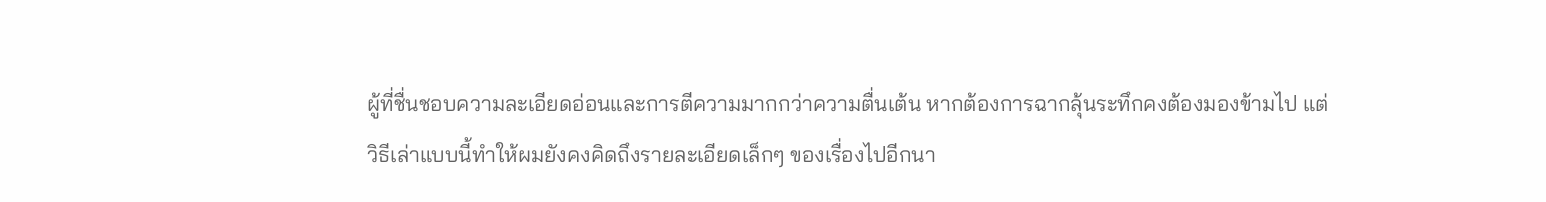ผู้ที่ชื่นชอบความละเอียดอ่อนและการตีความมากกว่าความตื่นเต้น หากต้องการฉากลุ้นระทึกคงต้องมองข้ามไป แต่วิธีเล่าแบบนี้ทำให้ผมยังคงคิดถึงรายละเอียดเล็กๆ ของเรื่องไปอีกนา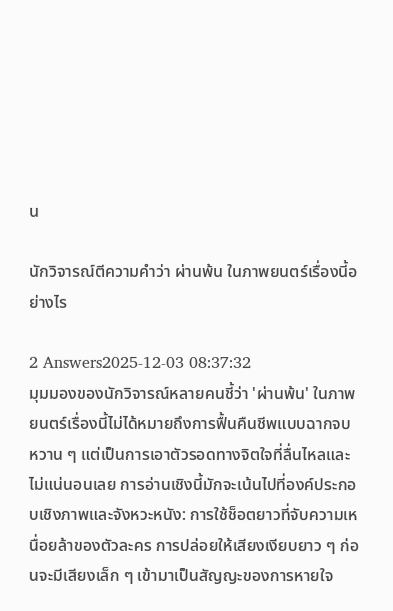น

นักวิจารณ์ตีความคำว่า ผ่านพ้น ในภาพยนตร์เรื่องนี้อย่างไร

2 Answers2025-12-03 08:37:32
มุมมองของนักวิจารณ์หลายคนชี้ว่า 'ผ่านพ้น' ในภาพยนตร์เรื่องนี้ไม่ได้หมายถึงการฟื้นคืนชีพแบบฉากจบหวาน ๆ แต่เป็นการเอาตัวรอดทางจิตใจที่ลื่นไหลและไม่แน่นอนเลย การอ่านเชิงนี้มักจะเน้นไปที่องค์ประกอบเชิงภาพและจังหวะหนัง: การใช้ช็อตยาวที่จับความเหนื่อยล้าของตัวละคร การปล่อยให้เสียงเงียบยาว ๆ ก่อนจะมีเสียงเล็ก ๆ เข้ามาเป็นสัญญะของการหายใจ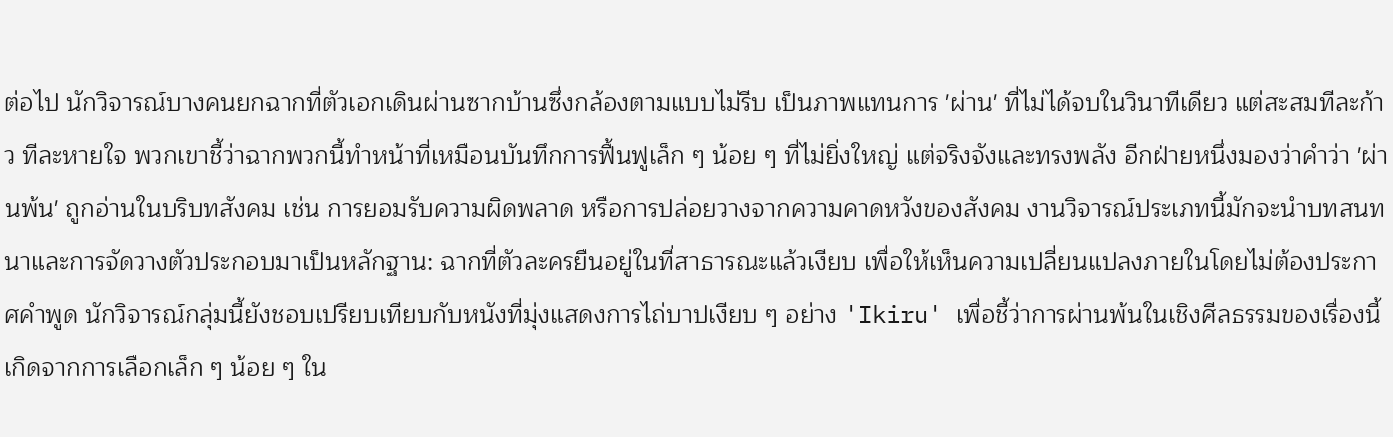ต่อไป นักวิจารณ์บางคนยกฉากที่ตัวเอกเดินผ่านซากบ้านซึ่งกล้องตามแบบไม่รีบ เป็นภาพแทนการ 'ผ่าน' ที่ไม่ได้จบในวินาทีเดียว แต่สะสมทีละก้าว ทีละหายใจ พวกเขาชี้ว่าฉากพวกนี้ทำหน้าที่เหมือนบันทึกการฟื้นฟูเล็ก ๆ น้อย ๆ ที่ไม่ยิ่งใหญ่ แต่จริงจังและทรงพลัง อีกฝ่ายหนึ่งมองว่าคำว่า 'ผ่านพ้น' ถูกอ่านในบริบทสังคม เช่น การยอมรับความผิดพลาด หรือการปล่อยวางจากความคาดหวังของสังคม งานวิจารณ์ประเภทนี้มักจะนำบทสนทนาและการจัดวางตัวประกอบมาเป็นหลักฐาน: ฉากที่ตัวละครยืนอยู่ในที่สาธารณะแล้วเงียบ เพื่อให้เห็นความเปลี่ยนแปลงภายในโดยไม่ต้องประกาศคำพูด นักวิจารณ์กลุ่มนี้ยังชอบเปรียบเทียบกับหนังที่มุ่งแสดงการไถ่บาปเงียบ ๆ อย่าง 'Ikiru' เพื่อชี้ว่าการผ่านพ้นในเชิงศีลธรรมของเรื่องนี้เกิดจากการเลือกเล็ก ๆ น้อย ๆ ใน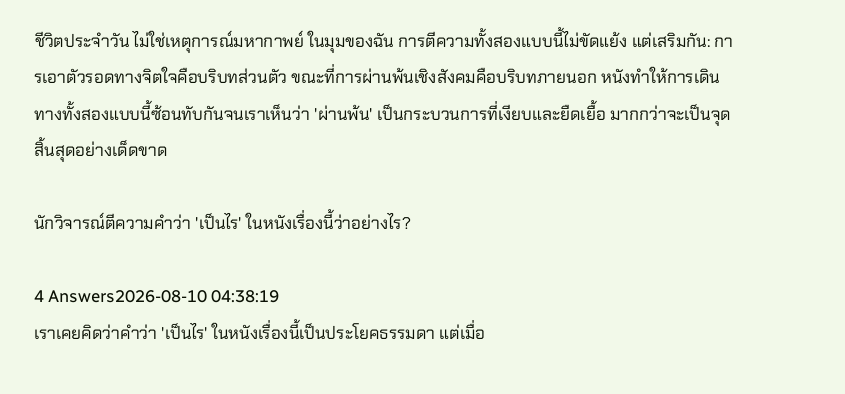ชีวิตประจำวัน ไม่ใช่เหตุการณ์มหากาพย์ ในมุมของฉัน การตีความทั้งสองแบบนี้ไม่ขัดแย้ง แต่เสริมกัน: การเอาตัวรอดทางจิตใจคือบริบทส่วนตัว ขณะที่การผ่านพ้นเชิงสังคมคือบริบทภายนอก หนังทำให้การเดินทางทั้งสองแบบนี้ซ้อนทับกันจนเราเห็นว่า 'ผ่านพ้น' เป็นกระบวนการที่เงียบและยืดเยื้อ มากกว่าจะเป็นจุดสิ้นสุดอย่างเด็ดขาด

นักวิจารณ์ตีความคำว่า 'เป็นไร' ในหนังเรื่องนี้ว่าอย่างไร?

4 Answers2026-08-10 04:38:19
เราเคยคิดว่าคำว่า 'เป็นไร' ในหนังเรื่องนี้เป็นประโยคธรรมดา แต่เมื่อ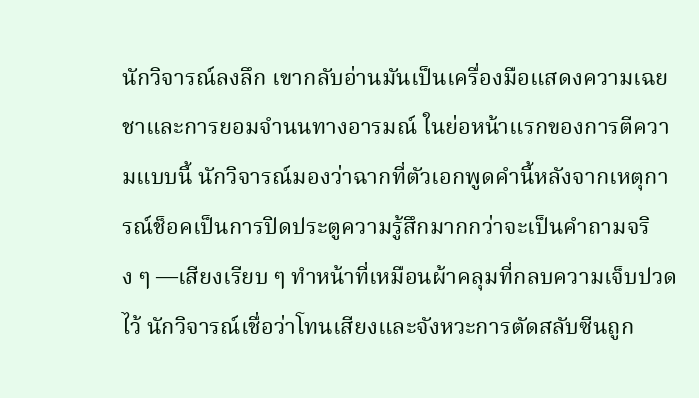นักวิจารณ์ลงลึก เขากลับอ่านมันเป็นเครื่องมือแสดงความเฉยชาและการยอมจำนนทางอารมณ์ ในย่อหน้าแรกของการตีความแบบนี้ นักวิจารณ์มองว่าฉากที่ตัวเอกพูดคำนี้หลังจากเหตุการณ์ช็อคเป็นการปิดประตูความรู้สึกมากกว่าจะเป็นคำถามจริง ๆ —เสียงเรียบ ๆ ทำหน้าที่เหมือนผ้าคลุมที่กลบความเจ็บปวดไว้ นักวิจารณ์เชื่อว่าโทนเสียงและจังหวะการตัดสลับซีนถูก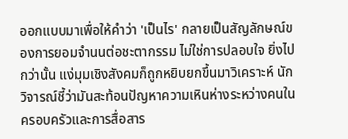ออกแบบมาเพื่อให้คำว่า 'เป็นไร' กลายเป็นสัญลักษณ์ของการยอมจำนนต่อชะตากรรม ไม่ใช่การปลอบใจ ยิ่งไปกว่านั้น แง่มุมเชิงสังคมก็ถูกหยิบยกขึ้นมาวิเคราะห์ นักวิจารณ์ชี้ว่ามันสะท้อนปัญหาความเหินห่างระหว่างคนในครอบครัวและการสื่อสาร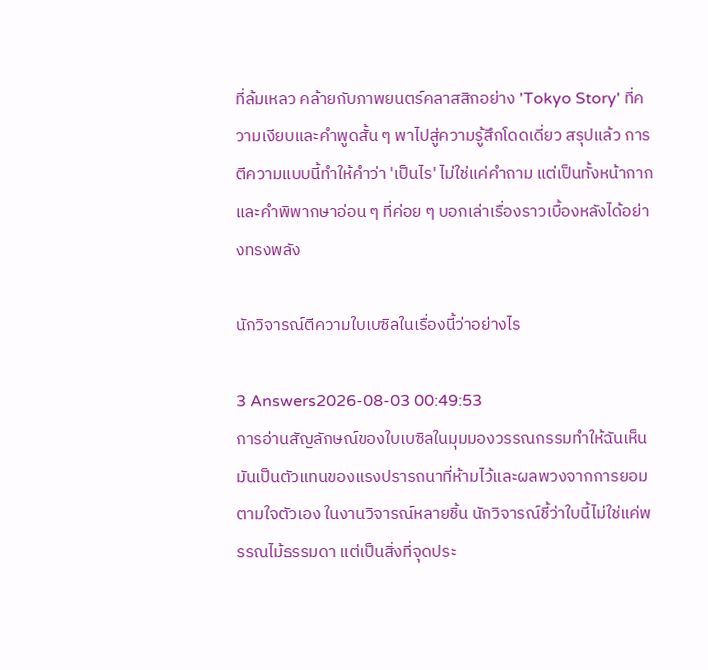ที่ล้มเหลว คล้ายกับภาพยนตร์คลาสสิกอย่าง 'Tokyo Story' ที่ความเงียบและคำพูดสั้น ๆ พาไปสู่ความรู้สึกโดดเดี่ยว สรุปแล้ว การตีความแบบนี้ทำให้คำว่า 'เป็นไร' ไม่ใช่แค่คำถาม แต่เป็นทั้งหน้ากากและคำพิพากษาอ่อน ๆ ที่ค่อย ๆ บอกเล่าเรื่องราวเบื้องหลังได้อย่างทรงพลัง

นักวิจารณ์ตีความใบเบซิลในเรื่องนี้ว่าอย่างไร

3 Answers2026-08-03 00:49:53
การอ่านสัญลักษณ์ของใบเบซิลในมุมมองวรรณกรรมทำให้ฉันเห็นมันเป็นตัวแทนของแรงปรารถนาที่ห้ามไว้และผลพวงจากการยอมตามใจตัวเอง ในงานวิจารณ์หลายชิ้น นักวิจารณ์ชี้ว่าใบนี้ไม่ใช่แค่พรรณไม้ธรรมดา แต่เป็นสิ่งที่จุดประ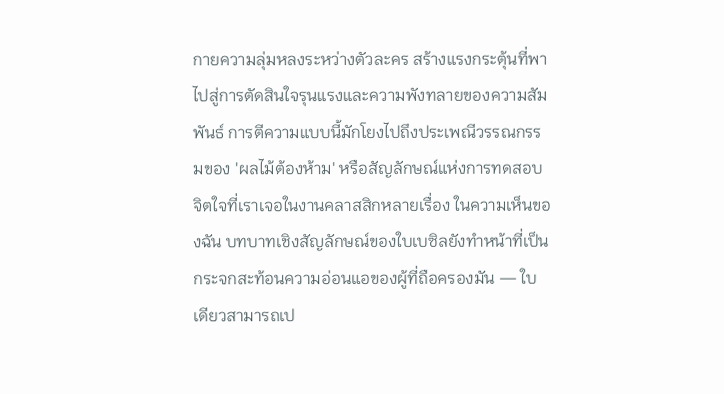กายความลุ่มหลงระหว่างตัวละคร สร้างแรงกระตุ้นที่พาไปสู่การตัดสินใจรุนแรงและความพังทลายของความสัมพันธ์ การตีความแบบนี้มักโยงไปถึงประเพณีวรรณกรรมของ 'ผลไม้ต้องห้าม' หรือสัญลักษณ์แห่งการทดสอบจิตใจที่เราเจอในงานคลาสสิกหลายเรื่อง ในความเห็นของฉัน บทบาทเชิงสัญลักษณ์ของใบเบซิลยังทำหน้าที่เป็นกระจกสะท้อนความอ่อนแอของผู้ที่ถือครองมัน — ใบเดียวสามารถเป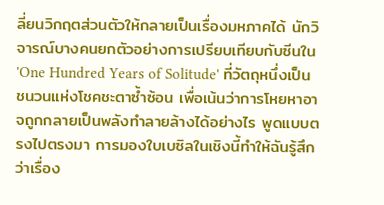ลี่ยนวิกฤตส่วนตัวให้กลายเป็นเรื่องมหภาคได้ นักวิจารณ์บางคนยกตัวอย่างการเปรียบเทียบกับซีนใน 'One Hundred Years of Solitude' ที่วัตถุหนึ่งเป็นชนวนแห่งโชคชะตาซ้ำซ้อน เพื่อเน้นว่าการโหยหาอาจถูกกลายเป็นพลังทำลายล้างได้อย่างไร พูดแบบตรงไปตรงมา การมองใบเบซิลในเชิงนี้ทำให้ฉันรู้สึกว่าเรื่อง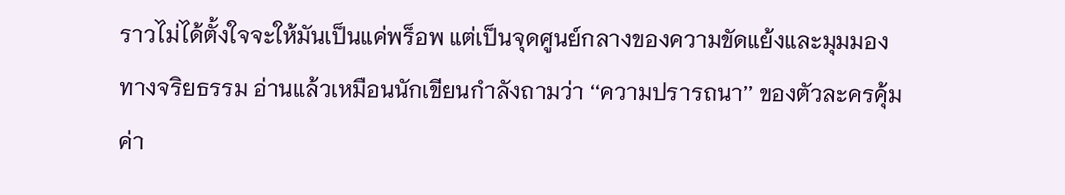ราวไม่ได้ตั้งใจจะให้มันเป็นแค่พร็อพ แต่เป็นจุดศูนย์กลางของความขัดแย้งและมุมมองทางจริยธรรม อ่านแล้วเหมือนนักเขียนกำลังถามว่า ‘‘ความปรารถนา’’ ของตัวละครคุ้มค่า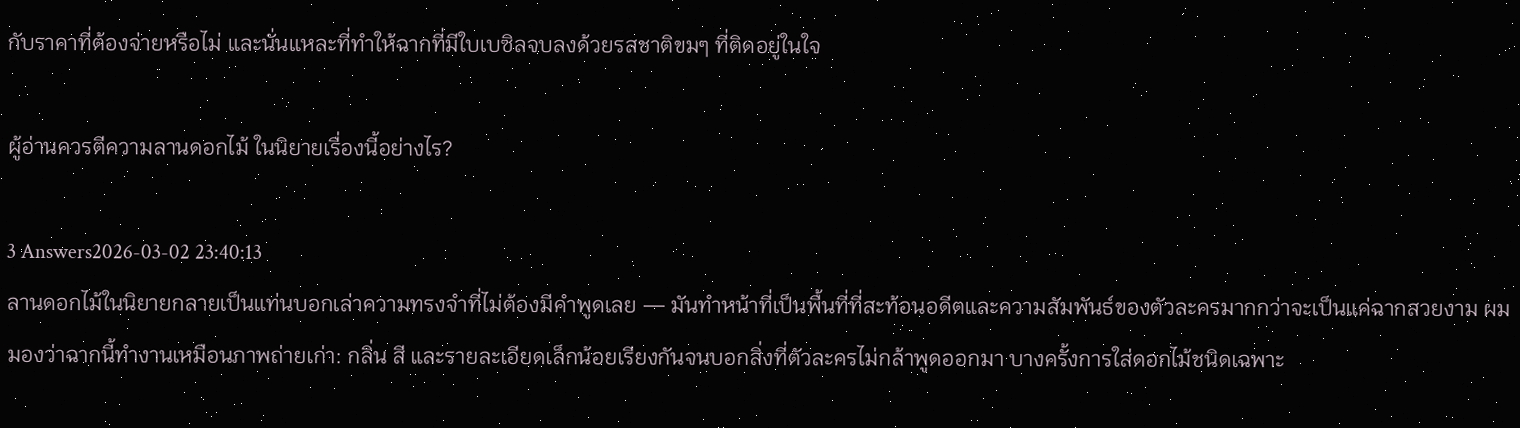กับราคาที่ต้องจ่ายหรือไม่ และนั่นแหละที่ทำให้ฉากที่มีใบเบซิลจบลงด้วยรสชาติขมๆ ที่ติดอยู่ในใจ

ผู้อ่านควรตีความลานดอกไม้ ในนิยายเรื่องนี้อย่างไร?

3 Answers2026-03-02 23:40:13
ลานดอกไม้ในนิยายกลายเป็นแท่นบอกเล่าความทรงจำที่ไม่ต้องมีคำพูดเลย — มันทำหน้าที่เป็นพื้นที่ที่สะท้อนอดีตและความสัมพันธ์ของตัวละครมากกว่าจะเป็นแค่ฉากสวยงาม ผมมองว่าฉากนี้ทำงานเหมือนภาพถ่ายเก่า: กลิ่น สี และรายละเอียดเล็กน้อยเรียงกันจนบอกสิ่งที่ตัวละครไม่กล้าพูดออกมา บางครั้งการใส่ดอกไม้ชนิดเฉพาะ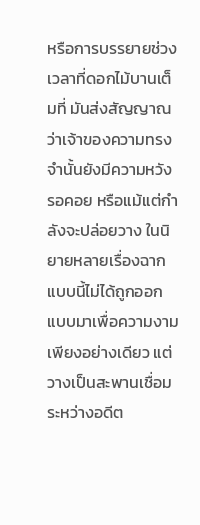หรือการบรรยายช่วงเวลาที่ดอกไม้บานเต็มที่ มันส่งสัญญาณว่าเจ้าของความทรงจำนั้นยังมีความหวัง รอคอย หรือแม้แต่กำลังจะปล่อยวาง ในนิยายหลายเรื่องฉากแบบนี้ไม่ได้ถูกออกแบบมาเพื่อความงามเพียงอย่างเดียว แต่วางเป็นสะพานเชื่อมระหว่างอดีต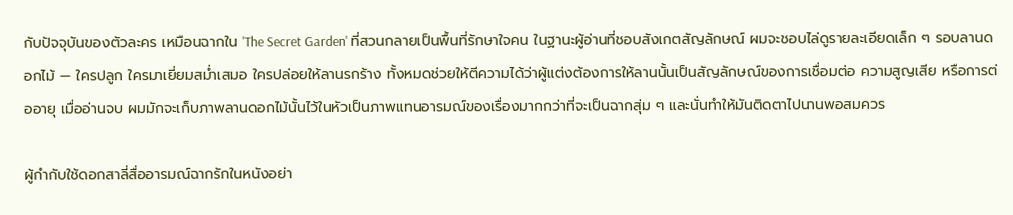กับปัจจุบันของตัวละคร เหมือนฉากใน 'The Secret Garden' ที่สวนกลายเป็นพื้นที่รักษาใจคน ในฐานะผู้อ่านที่ชอบสังเกตสัญลักษณ์ ผมจะชอบไล่ดูรายละเอียดเล็ก ๆ รอบลานดอกไม้ — ใครปลูก ใครมาเยี่ยมสม่ำเสมอ ใครปล่อยให้ลานรกร้าง ทั้งหมดช่วยให้ตีความได้ว่าผู้แต่งต้องการให้ลานนั้นเป็นสัญลักษณ์ของการเชื่อมต่อ ความสูญเสีย หรือการต่ออายุ เมื่ออ่านจบ ผมมักจะเก็บภาพลานดอกไม้นั้นไว้ในหัวเป็นภาพแทนอารมณ์ของเรื่องมากกว่าที่จะเป็นฉากสุ่ม ๆ และนั่นทำให้มันติดตาไปนานพอสมควร

ผู้กำกับใช้ดอกสาลี่สื่ออารมณ์ฉากรักในหนังอย่า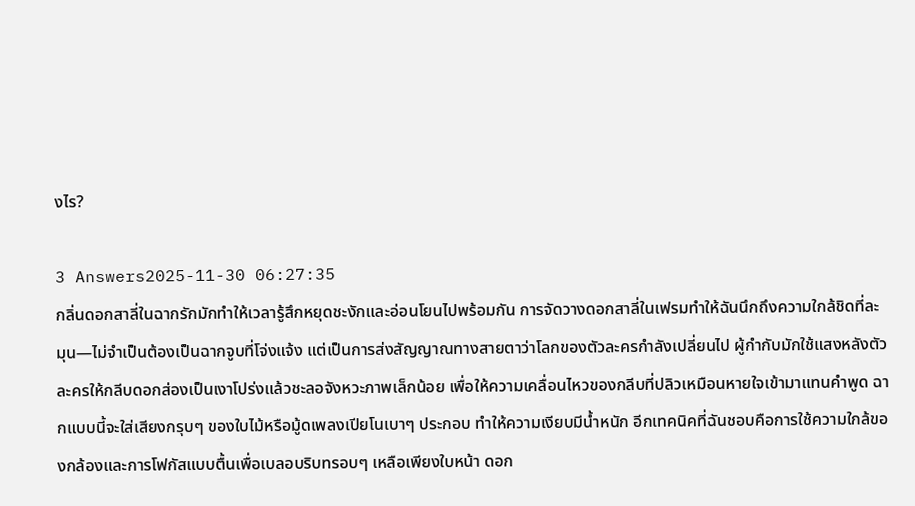งไร?

3 Answers2025-11-30 06:27:35
กลิ่นดอกสาลี่ในฉากรักมักทำให้เวลารู้สึกหยุดชะงักและอ่อนโยนไปพร้อมกัน การจัดวางดอกสาลี่ในเฟรมทำให้ฉันนึกถึงความใกล้ชิดที่ละมุน—ไม่จำเป็นต้องเป็นฉากจูบที่โจ่งแจ้ง แต่เป็นการส่งสัญญาณทางสายตาว่าโลกของตัวละครกำลังเปลี่ยนไป ผู้กำกับมักใช้แสงหลังตัวละครให้กลีบดอกส่องเป็นเงาโปร่งแล้วชะลอจังหวะภาพเล็กน้อย เพื่อให้ความเคลื่อนไหวของกลีบที่ปลิวเหมือนหายใจเข้ามาแทนคำพูด ฉากแบบนี้จะใส่เสียงกรุบๆ ของใบไม้หรือมู้ดเพลงเปียโนเบาๆ ประกอบ ทำให้ความเงียบมีน้ำหนัก อีกเทคนิคที่ฉันชอบคือการใช้ความใกล้ของกล้องและการโฟกัสแบบตื้นเพื่อเบลอบริบทรอบๆ เหลือเพียงใบหน้า ดอก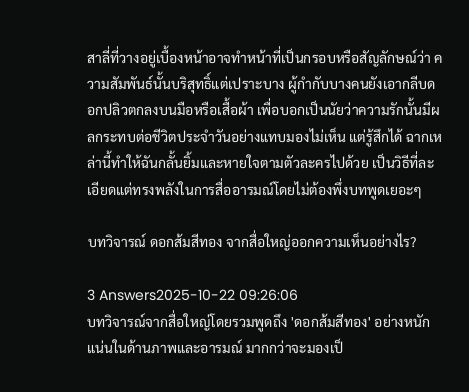สาลี่ที่วางอยู่เบื้องหน้าอาจทำหน้าที่เป็นกรอบหรือสัญลักษณ์ว่า ความสัมพันธ์นั้นบริสุทธิ์แต่เปราะบาง ผู้กำกับบางคนยังเอากลีบดอกปลิวตกลงบนมือหรือเสื้อผ้า เพื่อบอกเป็นนัยว่าความรักนั้นมีผลกระทบต่อชีวิตประจำวันอย่างแทบมองไม่เห็น แต่รู้สึกได้ ฉากเหล่านี้ทำให้ฉันกลั้นยิ้มและหายใจตามตัวละครไปด้วย เป็นวิธีที่ละเอียดแต่ทรงพลังในการสื่ออารมณ์โดยไม่ต้องพึ่งบทพูดเยอะๆ

บทวิจารณ์ ดอกส้มสีทอง จากสื่อใหญ่ออกความเห็นอย่างไร?

3 Answers2025-10-22 09:26:06
บทวิจารณ์จากสื่อใหญ่โดยรวมพูดถึง 'ดอกส้มสีทอง' อย่างหนักแน่นในด้านภาพและอารมณ์ มากกว่าจะมองเป็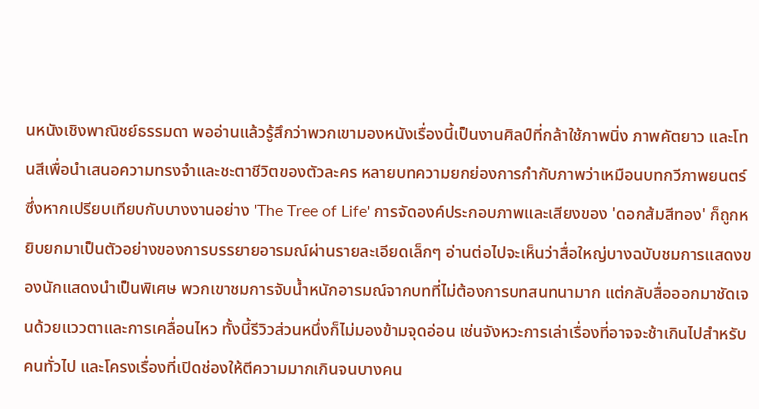นหนังเชิงพาณิชย์ธรรมดา พออ่านแล้วรู้สึกว่าพวกเขามองหนังเรื่องนี้เป็นงานศิลป์ที่กล้าใช้ภาพนิ่ง ภาพคัตยาว และโทนสีเพื่อนำเสนอความทรงจำและชะตาชีวิตของตัวละคร หลายบทความยกย่องการกำกับภาพว่าเหมือนบทกวีภาพยนตร์ ซึ่งหากเปรียบเทียบกับบางงานอย่าง 'The Tree of Life' การจัดองค์ประกอบภาพและเสียงของ 'ดอกส้มสีทอง' ก็ถูกหยิบยกมาเป็นตัวอย่างของการบรรยายอารมณ์ผ่านรายละเอียดเล็กๆ อ่านต่อไปจะเห็นว่าสื่อใหญ่บางฉบับชมการแสดงของนักแสดงนำเป็นพิเศษ พวกเขาชมการจับน้ำหนักอารมณ์จากบทที่ไม่ต้องการบทสนทนามาก แต่กลับสื่อออกมาชัดเจนด้วยแววตาและการเคลื่อนไหว ทั้งนี้รีวิวส่วนหนึ่งก็ไม่มองข้ามจุดอ่อน เช่นจังหวะการเล่าเรื่องที่อาจจะช้าเกินไปสำหรับคนทั่วไป และโครงเรื่องที่เปิดช่องให้ตีความมากเกินจนบางคน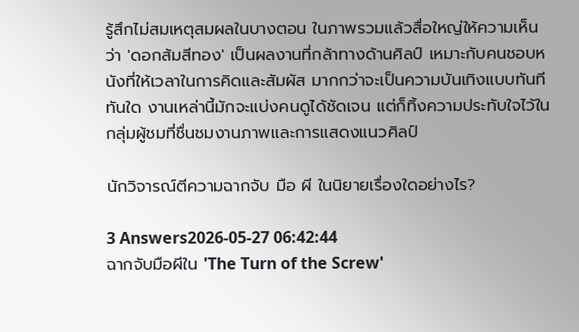รู้สึกไม่สมเหตุสมผลในบางตอน ในภาพรวมแล้วสื่อใหญ่ให้ความเห็นว่า 'ดอกส้มสีทอง' เป็นผลงานที่กล้าทางด้านศิลป์ เหมาะกับคนชอบหนังที่ให้เวลาในการคิดและสัมผัส มากกว่าจะเป็นความบันเทิงแบบทันทีทันใด งานเหล่านี้มักจะแบ่งคนดูได้ชัดเจน แต่ก็ทิ้งความประทับใจไว้ในกลุ่มผู้ชมที่ชื่นชมงานภาพและการแสดงแนวศิลป์

นักวิจารณ์ตีความฉากจับ มือ ผี ในนิยายเรื่องใดอย่างไร?

3 Answers2026-05-27 06:42:44
ฉากจับมือผีใน 'The Turn of the Screw'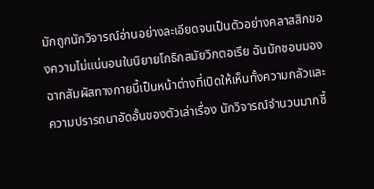มักถูกนักวิจารณ์อ่านอย่างละเอียดจนเป็นตัวอย่างคลาสสิกของความไม่แน่นอนในนิยายโกธิกสมัยวิกตอเรีย ฉันมักชอบมองฉากสัมผัสทางกายนี้เป็นหน้าต่างที่เปิดให้เห็นทั้งความกลัวและความปรารถนาอัดอั้นของตัวเล่าเรื่อง นักวิจารณ์จำนวนมากชี้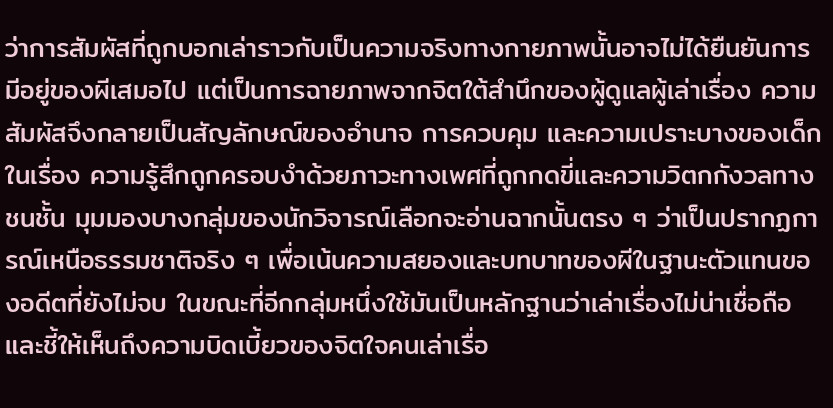ว่าการสัมผัสที่ถูกบอกเล่าราวกับเป็นความจริงทางกายภาพนั้นอาจไม่ได้ยืนยันการมีอยู่ของผีเสมอไป แต่เป็นการฉายภาพจากจิตใต้สำนึกของผู้ดูแลผู้เล่าเรื่อง ความสัมผัสจึงกลายเป็นสัญลักษณ์ของอำนาจ การควบคุม และความเปราะบางของเด็กในเรื่อง ความรู้สึกถูกครอบงำด้วยภาวะทางเพศที่ถูกกดขี่และความวิตกกังวลทางชนชั้น มุมมองบางกลุ่มของนักวิจารณ์เลือกจะอ่านฉากนั้นตรง ๆ ว่าเป็นปรากฏการณ์เหนือธรรมชาติจริง ๆ เพื่อเน้นความสยองและบทบาทของผีในฐานะตัวแทนของอดีตที่ยังไม่จบ ในขณะที่อีกกลุ่มหนึ่งใช้มันเป็นหลักฐานว่าเล่าเรื่องไม่น่าเชื่อถือและชี้ให้เห็นถึงความบิดเบี้ยวของจิตใจคนเล่าเรื่อ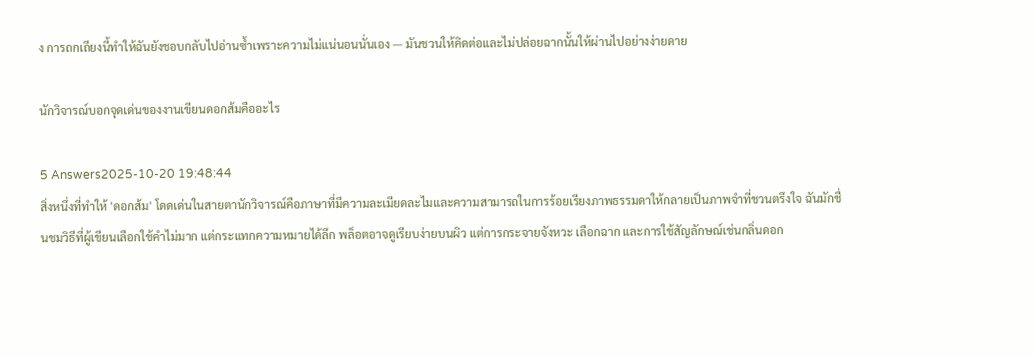ง การถกเถียงนี้ทำให้ฉันยังชอบกลับไปอ่านซ้ำเพราะความไม่แน่นอนนั่นเอง — มันชวนให้คิดต่อและไม่ปล่อยฉากนั้นให้ผ่านไปอย่างง่ายดาย

นักวิจารณ์บอกจุดเด่นของงานเขียนดอกส้มคืออะไร

5 Answers2025-10-20 19:48:44
สิ่งหนึ่งที่ทำให้ 'ดอกส้ม' โดดเด่นในสายตานักวิจารณ์คือภาษาที่มีความละเมียดละไมและความสามารถในการร้อยเรียงภาพธรรมดาให้กลายเป็นภาพจำที่ชวนตรึงใจ ฉันมักชื่นชมวิธีที่ผู้เขียนเลือกใช้คำไม่มาก แต่กระแทกความหมายได้ลึก พล็อตอาจดูเรียบง่ายบนผิว แต่การกระจายจังหวะ เลือกฉาก และการใช้สัญลักษณ์เช่นกลิ่นดอก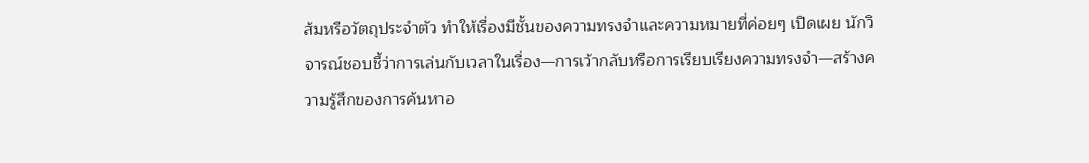ส้มหรือวัตถุประจำตัว ทำให้เรื่องมีชั้นของความทรงจำและความหมายที่ค่อยๆ เปิดเผย นักวิจารณ์ชอบชี้ว่าการเล่นกับเวลาในเรื่อง—การเว้ากลับหรือการเรียบเรียงความทรงจำ—สร้างความรู้สึกของการค้นหาอ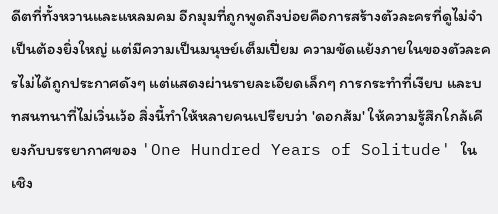ดีตที่ทั้งหวานและแหลมคม อีกมุมที่ถูกพูดถึงบ่อยคือการสร้างตัวละครที่ดูไม่จำเป็นต้องยิ่งใหญ่ แต่มีความเป็นมนุษย์เต็มเปี่ยม ความขัดแย้งภายในของตัวละครไม่ได้ถูกประกาศดังๆ แต่แสดงผ่านรายละเอียดเล็กๆ การกระทำที่เงียบ และบทสนทนาที่ไม่เวิ่นเว้อ สิ่งนี้ทำให้หลายคนเปรียบว่า 'ดอกส้ม' ให้ความรู้สึกใกล้เคียงกับบรรยากาศของ 'One Hundred Years of Solitude' ในเชิง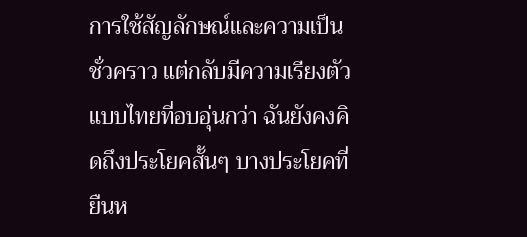การใช้สัญลักษณ์และความเป็นชั่วคราว แต่กลับมีความเรียงตัวแบบไทยที่อบอุ่นกว่า ฉันยังคงคิดถึงประโยคสั้นๆ บางประโยคที่ยืนห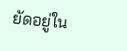ยัดอยู่ใน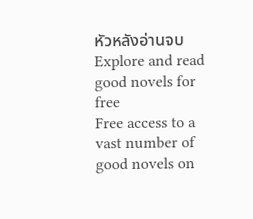หัวหลังอ่านจบ
Explore and read good novels for free
Free access to a vast number of good novels on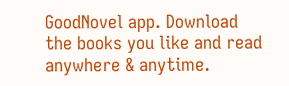GoodNovel app. Download the books you like and read anywhere & anytime.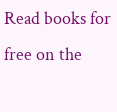Read books for free on the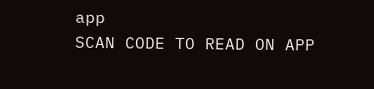app
SCAN CODE TO READ ON APP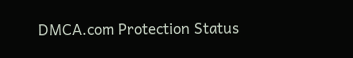DMCA.com Protection Status